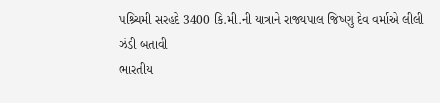પશ્ર્ચિમી સરહદે 3400 કિ.મી.ની યાત્રાને રાજ્યપાલ જિષ્ણુ દેવ વર્માએ લીલી ઝંડી બતાવી
ભારતીય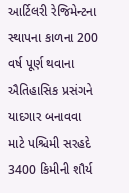આર્ટિલરી રેજિમેન્ટના સ્થાપના કાળના 200 વર્ષ પૂર્ણ થવાના ઐતિહાસિક પ્રસંગને યાદગાર બનાવવા માટે પશ્ચિમી સરહદે 3400 કિમીની શૌર્ય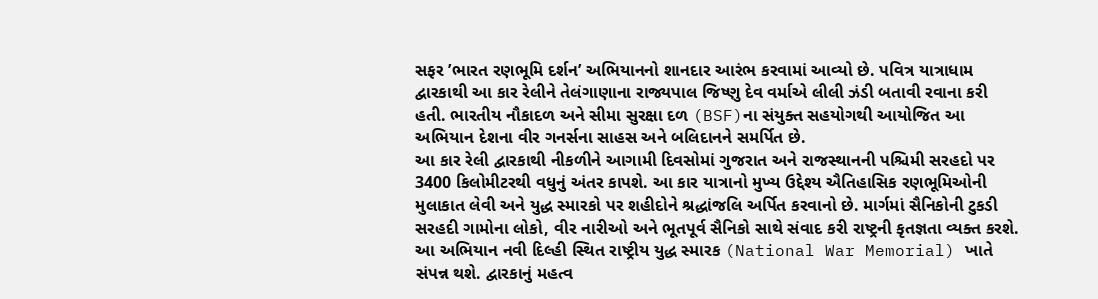સફર ’ભારત રણભૂમિ દર્શન’ અભિયાનનો શાનદાર આરંભ કરવામાં આવ્યો છે. પવિત્ર યાત્રાધામ દ્વારકાથી આ કાર રેલીને તેલંગાણાના રાજ્યપાલ જિષ્ણુ દેવ વર્માએ લીલી ઝંડી બતાવી રવાના કરી હતી. ભારતીય નૌકાદળ અને સીમા સુરક્ષા દળ (BSF)ના સંયુક્ત સહયોગથી આયોજિત આ અભિયાન દેશના વીર ગનર્સના સાહસ અને બલિદાનને સમર્પિત છે.
આ કાર રેલી દ્વારકાથી નીકળીને આગામી દિવસોમાં ગુજરાત અને રાજસ્થાનની પશ્ચિમી સરહદો પર 3400 કિલોમીટરથી વધુનું અંતર કાપશે. આ કાર યાત્રાનો મુખ્ય ઉદ્દેશ્ય ઐતિહાસિક રણભૂમિઓની મુલાકાત લેવી અને યુદ્ધ સ્મારકો પર શહીદોને શ્રદ્ધાંજલિ અર્પિત કરવાનો છે. માર્ગમાં સૈનિકોની ટુકડી સરહદી ગામોના લોકો, વીર નારીઓ અને ભૂતપૂર્વ સૈનિકો સાથે સંવાદ કરી રાષ્ટ્રની કૃતજ્ઞતા વ્યક્ત કરશે. આ અભિયાન નવી દિલ્હી સ્થિત રાષ્ટ્રીય યુદ્ધ સ્મારક (National War Memorial) ખાતે સંપન્ન થશે. દ્વારકાનું મહત્વ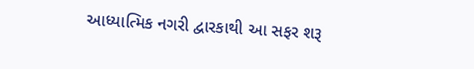આધ્યાત્મિક નગરી દ્વારકાથી આ સફર શરૂ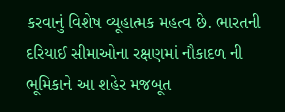કરવાનું વિશેષ વ્યૂહાત્મક મહત્વ છે. ભારતની દરિયાઈ સીમાઓના રક્ષણમાં નૌકાદળ ની ભૂમિકાને આ શહેર મજબૂત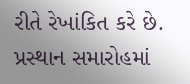રીતે રેખાંકિત કરે છે. પ્રસ્થાન સમારોહમાં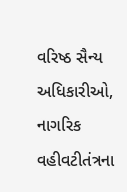વરિષ્ઠ સૈન્ય અધિકારીઓ, નાગરિક વહીવટીતંત્રના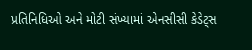પ્રતિનિધિઓ અને મોટી સંખ્યામાં એનસીસી કેડેટ્સ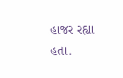હાજર રહ્યા હતા.